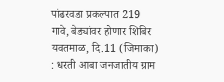पांढरवडा प्रकल्पात 219 गावे, बेड्यांवर होणार शिबिर
यवतमाळ, दि.11 (जिमाका) : धरती आबा जनजातीय ग्राम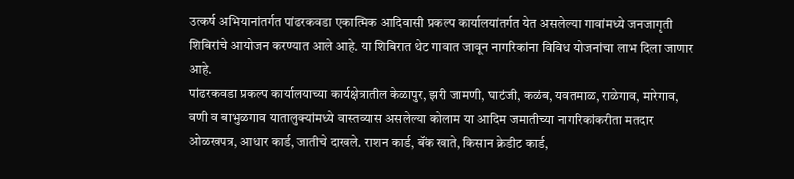उत्कर्ष अभियानांतर्गत पांढरकवडा एकात्मिक आदिवासी प्रकल्प कार्यालयांतर्गत येत असलेल्या गावांमध्ये जनजागृती शिबिरांचे आयोजन करण्यात आले आहे. या शिबिरात थेट गावात जावून नागरिकांना विविध योजनांचा लाभ दिला जाणार आहे.
पांढरकवडा प्रकल्प कार्यालयाच्या कार्यक्षेत्रातील केळापुर, झरी जामणी, घाटंजी, कळंब, यवतमाळ, राळेगाव, मारेगाव, वणी व बाभुळगाव यातालुक्यांमध्ये वास्तव्यास असलेल्या कोलाम या आदिम जमातीच्या नागरिकांकरीता मतदार ओळखपत्र, आधार कार्ड, जातीचे दाखले. राशन कार्ड, बॅंक खाते, किसान क्रेडीट कार्ड,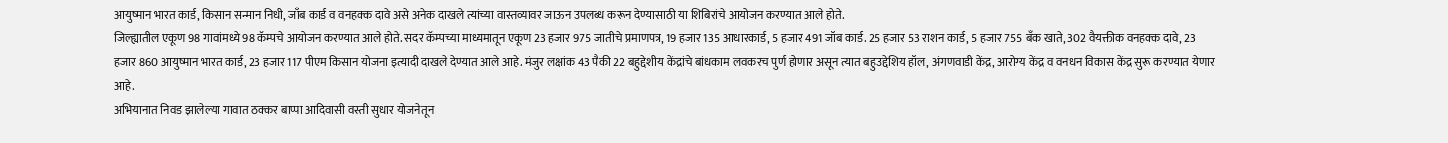आयुष्मान भारत कार्ड, किसान सन्मान निधी, जाँब कार्ड व वनहक्क दावे असे अनेक दाखले त्यांच्या वास्तव्यावर जाऊन उपलब्ध करून देण्यासाठी या शिबिरांचे आयोजन करण्यात आले होते.
जिल्ह्यातील एकूण 98 गावांमध्ये 98 कॅम्पचे आयोजन करण्यात आले होते. सदर कॅम्पच्या माध्यमातून एकूण 23 हजार 975 जातीचे प्रमाणपत्र, 19 हजार 135 आधारकार्ड, 5 हजार 491 जॉब कार्ड. 25 हजार 53 राशन कार्ड, 5 हजार 755 बँक खाते, 302 वैयक्तीक वनहक्क दावे, 23 हजार 860 आयुष्मान भारत कार्ड, 23 हजार 117 पीएम किसान योजना इत्यादी दाखले देण्यात आले आहे. मंजुर लक्षांक 43 पैकी 22 बहुद्देशीय केंद्रांचे बांधकाम लवकरच पुर्ण होणार असून त्यात बहुउद्देशिय हॉल, अंगणवाडी केंद्र, आरोग्य केंद्र व वनधन विकास केंद्र सुरू करण्यात येणार आहे.
अभियानात निवड झालेल्या गावात ठक्कर बाप्पा आदिवासी वस्ती सुधार योजनेतून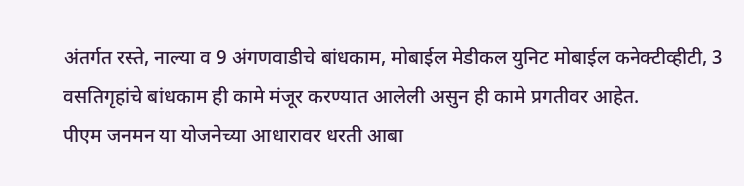अंतर्गत रस्ते, नाल्या व 9 अंगणवाडीचे बांधकाम, मोबाईल मेडीकल युनिट मोबाईल कनेक्टीव्हीटी, 3 वसतिगृहांचे बांधकाम ही कामे मंजूर करण्यात आलेली असुन ही कामे प्रगतीवर आहेत.
पीएम जनमन या योजनेच्या आधारावर धरती आबा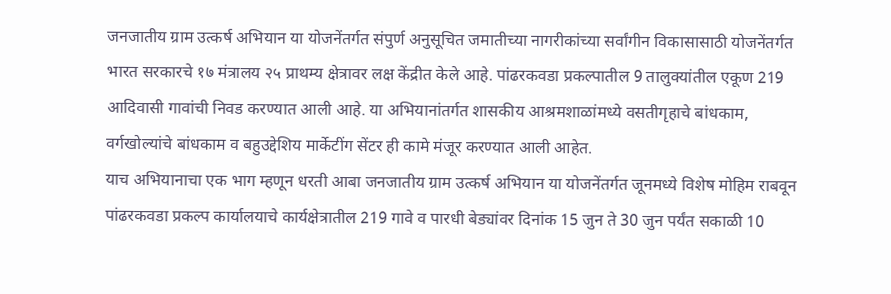जनजातीय ग्राम उत्कर्ष अभियान या योजनेंतर्गत संपुर्ण अनुसूचित जमातीच्या नागरीकांच्या सर्वांगीन विकासासाठी योजनेंतर्गत भारत सरकारचे १७ मंत्रालय २५ प्राथम्य क्षेत्रावर लक्ष केंद्रीत केले आहे. पांढरकवडा प्रकल्पातील 9 तालुक्यांतील एकूण 219 आदिवासी गावांची निवड करण्यात आली आहे. या अभियानांतर्गत शासकीय आश्रमशाळांमध्ये वसतीगृहाचे बांधकाम, वर्गखोल्यांचे बांधकाम व बहुउद्देशिय मार्केटींग सेंटर ही कामे मंजूर करण्यात आली आहेत.
याच अभियानाचा एक भाग म्हणून धरती आबा जनजातीय ग्राम उत्कर्ष अभियान या योजनेंतर्गत जूनमध्ये विशेष मोहिम राबवून पांढरकवडा प्रकल्प कार्यालयाचे कार्यक्षेत्रातील 219 गावे व पारधी बेड्यांवर दिनांक 15 जुन ते 30 जुन पर्यंत सकाळी 10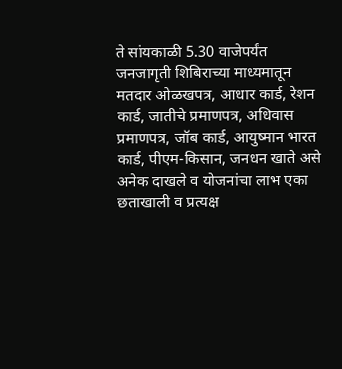ते सांयकाळी 5.30 वाजेपर्यंत जनजागृती शिबिराच्या माध्यमातून मतदार ओळखपत्र, आधार कार्ड, रेशन कार्ड, जातीचे प्रमाणपत्र, अधिवास प्रमाणपत्र, जॉब कार्ड, आयुष्मान भारत कार्ड, पीएम-किसान, जनधन खाते असे अनेक दाखले व योजनांचा लाभ एका छताखाली व प्रत्यक्ष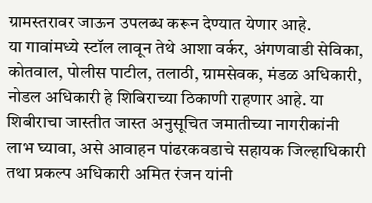ग्रामस्तरावर जाऊन उपलब्ध करून देण्यात येणार आहे.
या गावांमध्ये स्टॉल लावून तेथे आशा वर्कर, अंगणवाडी सेविका, कोतवाल, पोलीस पाटील, तलाठी, ग्रामसेवक, मंडळ अधिकारी, नोडल अधिकारी हे शिबिराच्या ठिकाणी राहणार आहे. या शिबीराचा जास्तीत जास्त अनुसूचित जमातीच्या नागरीकांनी लाभ घ्यावा, असे आवाहन पांढरकवडाचे सहायक जिल्हाधिकारी तथा प्रकल्प अधिकारी अमित रंजन यांनी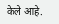केले आहे.